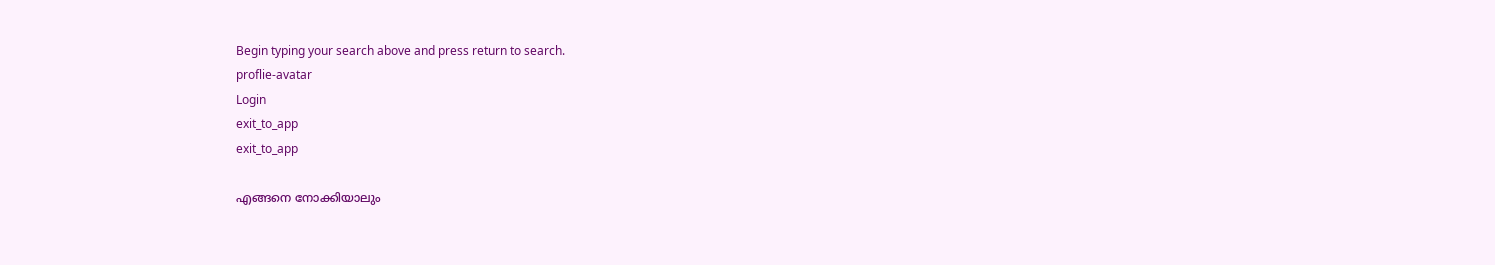Begin typing your search above and press return to search.
proflie-avatar
Login
exit_to_app
exit_to_app

എങ്ങനെ നോക്കിയാലും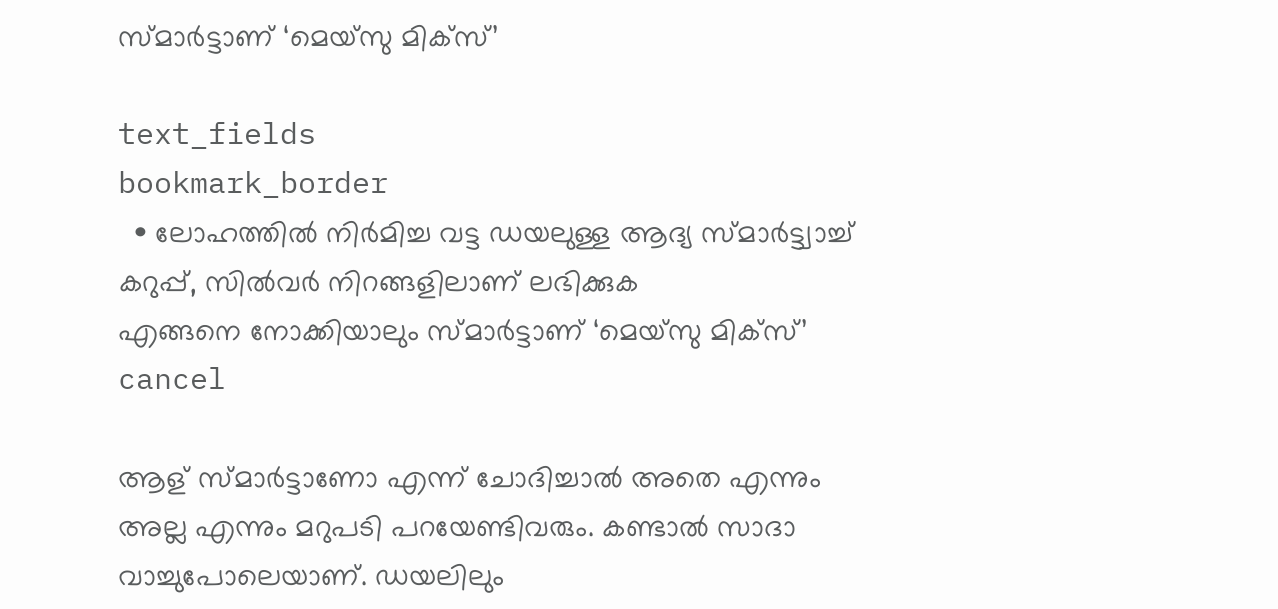സ്മാര്‍ട്ടാണ് ‘മെയ്സു മിക്സ്’

text_fields
bookmark_border
  • ലോഹത്തില്‍ നിര്‍മിച്ച വട്ട ഡയലുള്ള ആദ്യ സ്മാര്‍ട്ട്വാച്ച് കറുപ്പ്, സില്‍വര്‍ നിറങ്ങളിലാണ് ലഭിക്കുക
എങ്ങനെ നോക്കിയാലും സ്മാര്‍ട്ടാണ് ‘മെയ്സു മിക്സ്’
cancel

ആള് സ്മാര്‍ട്ടാണോ എന്ന് ചോദിച്ചാല്‍ അതെ എന്നും അല്ല എന്നും മറുപടി പറയേണ്ടിവരും. കണ്ടാല്‍ സാദാ വാച്ചുപോലെയാണ്. ഡയലിലും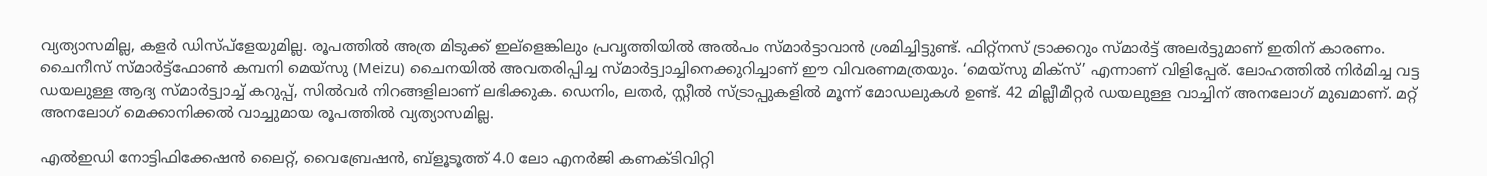വ്യത്യാസമില്ല, കളര്‍ ഡിസ്പ്ളേയുമില്ല. രൂപത്തില്‍ അത്ര മിടുക്ക് ഇല്ളെങ്കിലും പ്രവൃത്തിയില്‍ അല്‍പം സ്മാര്‍ട്ടാവാന്‍ ശ്രമിച്ചിട്ടുണ്ട്. ഫിറ്റ്നസ് ട്രാക്കറും സ്മാര്‍ട്ട് അലര്‍ട്ടുമാണ് ഇതിന് കാരണം. ചൈനീസ് സ്മാര്‍ട്ട്ഫോണ്‍ കമ്പനി മെയ്സു (Meizu) ചൈനയില്‍ അവതരിപ്പിച്ച സ്മാര്‍ട്ട്വാച്ചിനെക്കുറിച്ചാണ് ഈ വിവരണമത്രയും. ‘മെയ്സു മിക്സ്’ എന്നാണ് വിളിപ്പേര്. ലോഹത്തില്‍ നിര്‍മിച്ച വട്ട ഡയലുള്ള ആദ്യ സ്മാര്‍ട്ട്വാച്ച് കറുപ്പ്, സില്‍വര്‍ നിറങ്ങളിലാണ് ലഭിക്കുക. ഡെനിം, ലതര്‍, സ്റ്റീല്‍ സ്ട്രാപ്പുകളില്‍ മൂന്ന് മോഡലുകള്‍ ഉണ്ട്. 42 മില്ലീമീറ്റര്‍ ഡയലുള്ള വാച്ചിന് അനലോഗ് മുഖമാണ്. മറ്റ് അനലോഗ് മെക്കാനിക്കല്‍ വാച്ചുമായ രൂപത്തില്‍ വ്യത്യാസമില്ല.

എല്‍ഇഡി നോട്ടിഫിക്കേഷന്‍ ലൈറ്റ്, വൈബ്രേഷന്‍, ബ്ളൂടൂത്ത് 4.0 ലോ എനര്‍ജി കണക്ടിവിറ്റി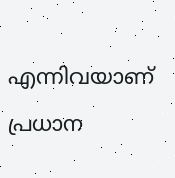എന്നിവയാണ് പ്രധാന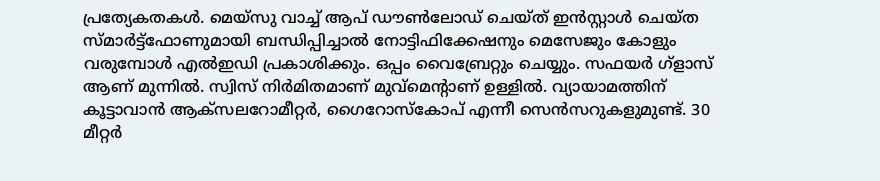പ്രത്യേകതകള്‍. മെയ്സു വാച്ച് ആപ് ഡൗണ്‍ലോഡ് ചെയ്ത് ഇന്‍സ്റ്റാള്‍ ചെയ്ത സ്മാര്‍ട്ട്ഫോണുമായി ബന്ധിപ്പിച്ചാല്‍ നോട്ടിഫിക്കേഷനും മെസേജും കോളും വരുമ്പോള്‍ എല്‍ഇഡി പ്രകാശിക്കും. ഒപ്പം വൈബ്രേറ്റും ചെയ്യും. സഫയര്‍ ഗ്ളാസ് ആണ് മുന്നില്‍. സ്വിസ് നിര്‍മിതമാണ് മുവ്മെന്‍റാണ് ഉള്ളില്‍. വ്യായാമത്തിന് കൂട്ടാവാന്‍ ആക്സലറോമീറ്റര്‍, ഗൈറോസ്കോപ് എന്നീ സെന്‍സറുകളുമുണ്ട്. 30 മീറ്റര്‍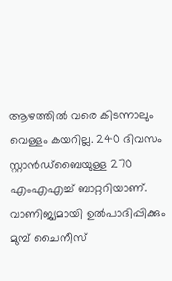ആഴത്തില്‍ വരെ കിടന്നാലും വെള്ളം കയറില്ല. 240 ദിവസം സ്റ്റാന്‍ഡ്ബൈയുള്ള 270 എംഎഎച്ച് ബാറ്ററിയാണ്. വാണിജ്യമായി ഉല്‍പാദിപ്പിക്കും മുമ്പ് ചൈനീസ്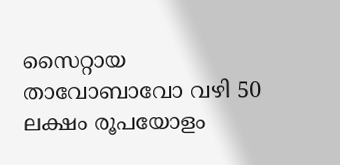സൈറ്റായ താവോബാവോ വഴി 50 ലക്ഷം രൂപയോളം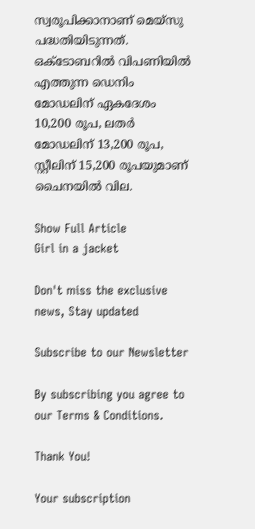സ്വരൂപിക്കാനാണ് മെയ്സു പദ്ധതിയിടുന്നത്. ഒക്ടോബറില്‍ വിപണിയില്‍ എത്തുന്ന ഡെനിം മോഡലിന് ഏകദേശം 10,200 രൂപ, ലതര്‍ മോഡലിന് 13,200 രൂപ, സ്റ്റീലിന് 15,200 രൂപയുമാണ് ചൈനയില്‍ വില.

Show Full Article
Girl in a jacket

Don't miss the exclusive news, Stay updated

Subscribe to our Newsletter

By subscribing you agree to our Terms & Conditions.

Thank You!

Your subscription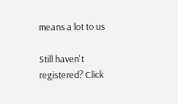means a lot to us

Still haven't registered? Click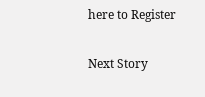here to Register

Next Story